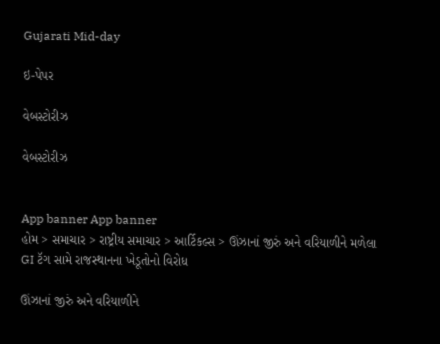Gujarati Mid-day

ઇ-પેપર

વેબસ્ટોરીઝ

વેબસ્ટોરીઝ


App banner App banner
હોમ > સમાચાર > રાષ્ટ્રીય સમાચાર > આર્ટિકલ્સ > ઊંઝાનાં જીરું અને વરિયાળીને મળેલા GI ટૅગ સામે રાજસ્થાનના ખેડૂતોનો વિરોધ

ઊંઝાનાં જીરું અને વરિયાળીને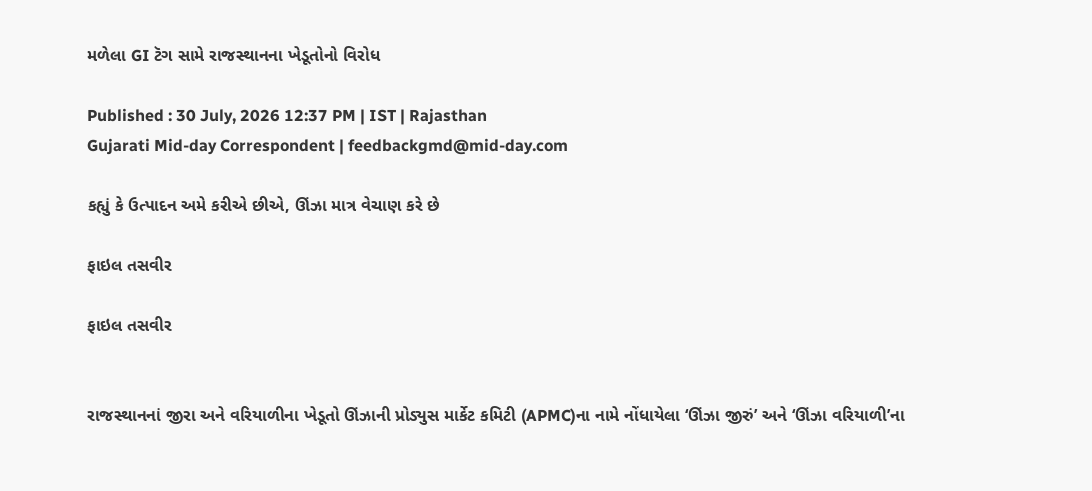મળેલા GI ટૅગ સામે રાજસ્થાનના ખેડૂતોનો વિરોધ

Published : 30 July, 2026 12:37 PM | IST | Rajasthan
Gujarati Mid-day Correspondent | feedbackgmd@mid-day.com

કહ્યું કે ઉત્પાદન અમે કરીએ છીએ, ઊંઝા માત્ર વેચાણ કરે છે

ફાઇલ તસવીર

ફાઇલ તસવીર


રાજસ્થાનનાં જીરા અને વરિયાળીના ખેડૂતો ઊંઝાની પ્રોડ્યુસ માર્કેટ કમિટી (APMC)ના નામે નોંધાયેલા ‘ઊંઝા જીરું’ અને ‘ઊંઝા વરિયાળી’ના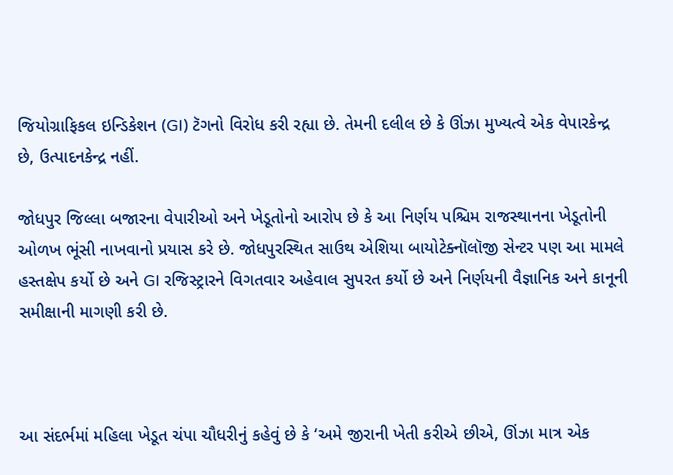જિયોગ્રાફિકલ ઇન્ડિકેશન (GI) ટૅગનો વિરોધ કરી રહ્યા છે. તેમની દલીલ છે કે ઊંઝા મુખ્યત્વે એક વેપારકેન્દ્ર છે, ઉત્પાદનકેન્દ્ર નહીં.

જોધપુર જિલ્લા બજારના વેપારીઓ અને ખેડૂતોનો આરોપ છે કે આ નિર્ણય પશ્ચિમ રાજસ્થાનના ખેડૂતોની ઓળખ ભૂંસી નાખવાનો પ્રયાસ કરે છે. જોધપુરસ્થિત સાઉથ એશિયા બાયોટેક્નૉલૉજી સેન્ટર પણ આ મામલે હસ્તક્ષેપ કર્યો છે અને GI રજિસ્ટ્રારને વિગતવાર અહેવાલ સુપરત કર્યો છે અને નિર્ણયની વૈજ્ઞાનિક અને કાનૂની સમીક્ષાની માગણી કરી છે.



આ સંદર્ભમાં મહિલા ખેડૂત ચંપા ચૌધરીનું કહેવું છે કે ‘અમે જીરાની ખેતી કરીએ છીએ, ઊંઝા માત્ર એક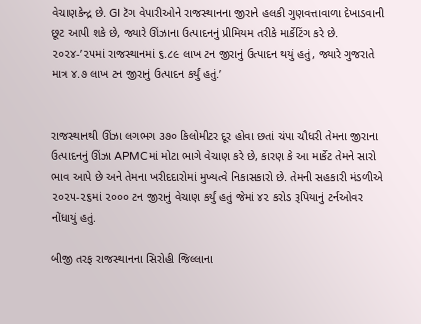વેચાણકેન્દ્ર છે. GI ટૅગ વેપારીઓને રાજસ્થાનના જીરાને હલકી ગુણવત્તાવાળા દેખાડવાની છૂટ આપી શકે છે, જ્યારે ઊંઝાના ઉત્પાદનનું પ્રીમિયમ તરીકે માર્કેટિંગ કરે છે. ૨૦૨૪-’૨૫માં રાજસ્થાનમાં ૬.૮૯ લાખ ટન જીરાનું ઉત્પાદન થયું હતું, જ્યારે ગુજરાતે માત્ર ૪.૭ લાખ ટન જીરાનું ઉત્પાદન કર્યું હતું.’


રાજસ્થાનથી ઊંઝા લગભગ ૩૭૦ કિલોમીટર દૂર હોવા છતાં ચંપા ચૌધરી તેમના જીરાના ઉત્પાદનનું ઊંઝા APMCમાં મોટા ભાગે વેચાણ કરે છે, કારણ કે આ માર્કેટ તેમને સારો ભાવ આપે છે અને તેમના ખરીદદારોમાં મુખ્યત્વે નિકાસકારો છે. તેમની સહકારી મંડળીએ ૨૦૨૫-૨૬માં ૨૦૦૦ ટન જીરાનું વેચાણ કર્યું હતું જેમાં ૪૨ કરોડ રૂપિયાનું ટર્નઓવર નોંધાયું હતું.

બીજી તરફ રાજસ્થાનના સિરોહી જિલ્લાના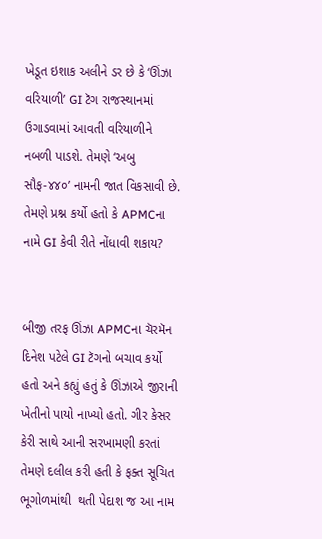ખેડૂત ઇશાક અલીને ડર છે કે ‘ઊંઝા વરિયાળી’ GI ટૅગ રાજસ્થાનમાં ઉગાડવામાં આવતી વરિયાળીને નબળી પાડશે. તેમણે ‘અબુ સૌફ-૪૪૦’ નામની જાત વિકસાવી છે. તેમણે પ્રશ્ન કર્યો હતો કે APMCના નામે GI કેવી રીતે નોંધાવી શકાય?


બીજી તરફ ઊંઝા APMCના ચૅરમૅન દિનેશ પટેલે GI ટૅગનો બચાવ કર્યો હતો અને કહ્યું હતું કે ઊંઝાએ જીરાની ખેતીનો પાયો નાખ્યો હતો. ગીર કેસર કેરી સાથે આની સરખામણી કરતાં તેમણે દલીલ કરી હતી કે ફક્ત સૂચિત ભૂગોળમાંથી  થતી પેદાશ જ આ નામ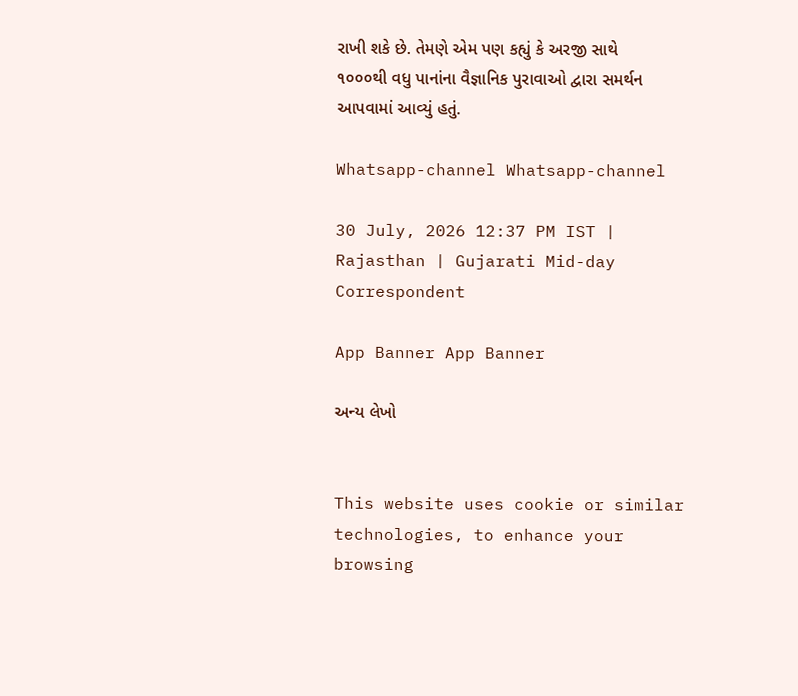રાખી શકે છે. તેમણે એમ પણ કહ્યું કે અરજી સાથે ૧૦૦૦થી વધુ પાનાંના વૈજ્ઞાનિક પુરાવાઓ દ્વારા સમર્થન આપવામાં આવ્યું હતું.

Whatsapp-channel Whatsapp-channel

30 July, 2026 12:37 PM IST | Rajasthan | Gujarati Mid-day Correspondent

App Banner App Banner

અન્ય લેખો


This website uses cookie or similar technologies, to enhance your browsing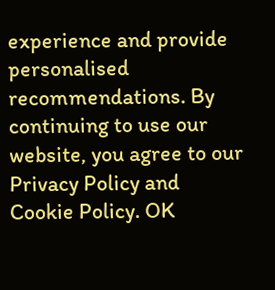experience and provide personalised recommendations. By continuing to use our website, you agree to our Privacy Policy and Cookie Policy. OK